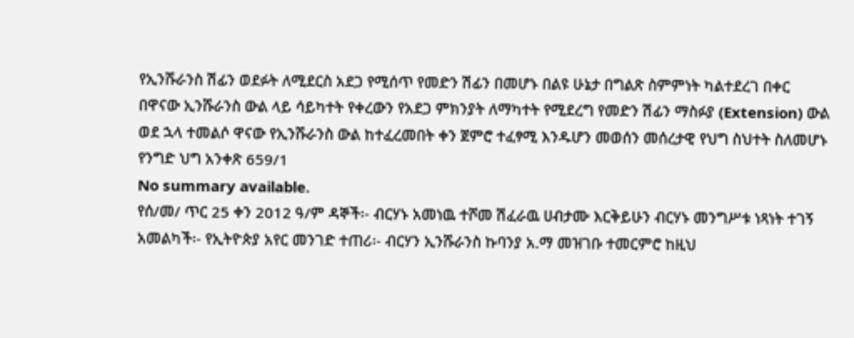የኢንሹራንስ ሽፊን ወደፉት ለሚደርስ አደጋ የሚሰጥ የመድን ሽፊን በመሆኑ በልዩ ሁኔታ በግልጽ ስምምነት ካልተደረገ በቀር በዋናው ኢንሹራንስ ውል ላይ ሳይካተት የቀረውን የአደጋ ምክንያት ለማካተት የሚደረግ የመድን ሽፊን ማስፉያ (Extension) ውል ወደ ኋላ ተመልሶ ዋናው የኢንሹራንስ ውል ከተፈረመበት ቀን ጀምሮ ተፈፃሚ እንዱሆን መወሰን መሰረታዊ የህግ ስህተት ስለመሆኑ የንግድ ህግ አንቀጽ 659/1
No summary available.
የሰ/መ/ ጥር 25 ቀን 2012 ዓ/ም ዳኞች፡- ብርሃኑ አመነዉ ተሾመ ሽፈራዉ ሀብታሙ እርቅይሁን ብርሃኑ መንግሥቱ ነጻነት ተገኝ አመልካች፡- የኢትዮጵያ አየር መንገድ ተጠሪ፡- ብርሃን ኢንሹራንስ ኩባንያ አ.ማ መዝገቡ ተመርምሮ ከዚህ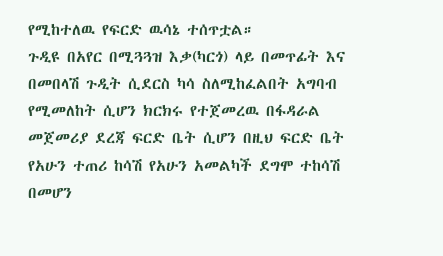የሚከተለዉ የፍርድ ዉሳኔ ተሰጥቷል።
ጉዲዩ በአየር በሚጓጓዝ እቃ(ካርጎ) ላይ በመጥፊት እና በመበላሽ ጉዲት ሲደርስ ካሳ ስለሚከፈልበት አግባብ የሚመለከት ሲሆን ክርክሩ የተጀመረዉ በፋዳራል መጀመሪያ ደረጃ ፍርድ ቤት ሲሆን በዚህ ፍርድ ቤት የአሁን ተጠሪ ከሳሽ የአሁን አመልካች ደግሞ ተከሳሽ በመሆን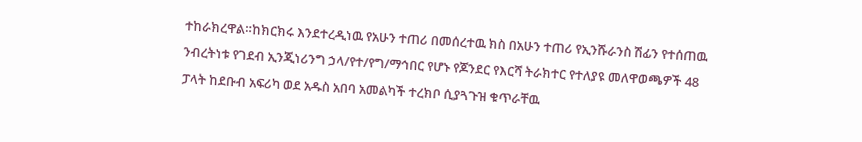ተከራክረዋል።ከክርክሩ እንደተረዲነዉ የአሁን ተጠሪ በመሰረተዉ ክስ በአሁን ተጠሪ የኢንሹራንስ ሽፊን የተሰጠዉ ንብረትነቱ የገደብ ኢንጂነሪንግ ኃላ/የተ/የግ/ማኅበር የሆኑ የጆንደር የእርሻ ትራክተር የተለያዩ መለዋወጫዎች 48 ፓላት ከደቡብ አፍሪካ ወደ አዱስ አበባ አመልካች ተረክቦ ሲያጓጉዝ ቁጥራቸዉ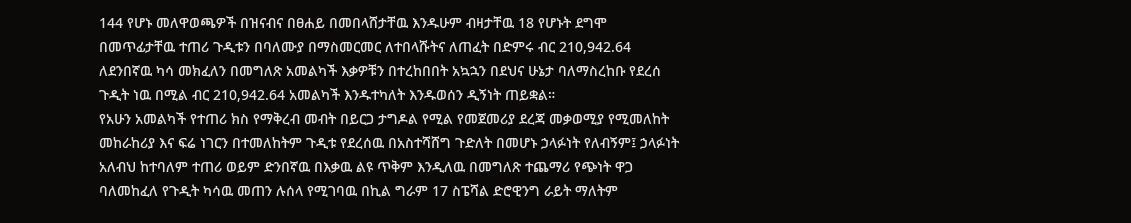144 የሆኑ መለዋወጫዎች በዝናብና በፀሐይ በመበላሸታቸዉ እንዱሁም ብዛታቸዉ 18 የሆኑት ደግሞ በመጥፊታቸዉ ተጠሪ ጉዲቱን በባለሙያ በማስመርመር ለተበላሹትና ለጠፈት በድምሩ ብር 210,942.64 ለደንበኛዉ ካሳ መክፈለን በመግለጽ አመልካች እቃዎቹን በተረከበበት አኳኋን በደህና ሁኔታ ባለማስረከቡ የደረሰ ጉዲት ነዉ በሚል ብር 210,942.64 አመልካች እንዱተካለት እንዱወሰን ዲኝነት ጠይቋል።
የአሁን አመልካች የተጠሪ ክስ የማቅረብ መብት በይርጋ ታግዶል የሚል የመጀመሪያ ደረጃ መቃወሚያ የሚመለከት መከራከሪያ እና ፍሬ ነገርን በተመለከትም ጉዲቱ የደረሰዉ በአስተሻሸግ ጉድለት በመሆኑ ኃላፉነት የለብኝም፤ ኃላፉነት አለብህ ከተባለም ተጠሪ ወይም ድንበኛዉ በእቃዉ ልዩ ጥቅም እንዲለዉ በመግለጽ ተጨማሪ የጭነት ዋጋ ባለመከፈለ የጉዲት ካሳዉ መጠን ሉሰላ የሚገባዉ በኪል ግራም 17 ስፔሻል ድሮዊንግ ራይት ማለትም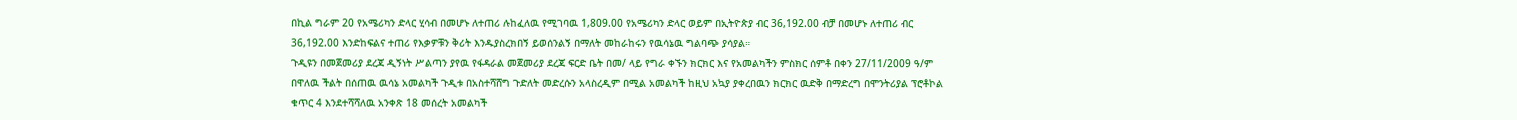በኪል ግራም 20 የአሜሪካን ድላር ሂሳብ በመሆኑ ለተጠሪ ሉከፈለዉ የሚገባዉ 1,809.00 የአሜሪካን ድላር ወይም በኢትዮጵያ ብር 36,192.00 ብቻ በመሆኑ ለተጠሪ ብር 36,192.00 እንድከፍልና ተጠሪ የእቃዎቹን ቅሪት እንዱያስረክበኝ ይወሰንልኝ በማለት መከራከሩን የዉሳኔዉ ግልባጭ ያሳያል።
ጉዲዩን በመጀመሪያ ደረጃ ዲኝነት ሥልጣን ያየዉ የፋዳራል መጀመሪያ ደረጃ ፍርድ ቤት በመ/ ላይ የግራ ቀኙን ክርክር እና የአመልካችን ምስክር ሰምቶ በቀን 27/11/2009 ዓ/ም በዋለዉ ችልት በሰጠዉ ዉሳኔ አመልካች ጉዲቱ በአስተሻሸግ ጉድለት መድረሱን አላስረዲም በሚል አመልካች ከዚህ አኳያ ያቀረበዉን ክርክር ዉድቅ በማድረግ በሞንትሪያል ፕሮቶኮል ቁጥር 4 እንደተሻሻለዉ አንቀጽ 18 መሰረት አመልካች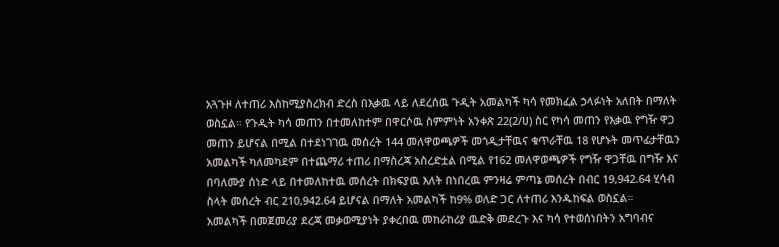አጓጉዞ ለተጠሪ እስከሚያስረክብ ድረስ በእቃዉ ላይ ለደረሰዉ ጉዲት አመልካች ካሳ የመክፈል ኃላፉነት አለበት በማለት ወስኗል። የጉዲት ካሳ መጠን በተመለከተም በዋርሶዉ ስምምነት አንቀጽ 22(2/ሀ) ስር የካሳ መጠን የእቃዉ የግዥ ዋጋ መጠን ይሆናል በሚል በተደነገገዉ መሰረት 144 መለዋወጫዎች መጎዲታቸዉና ቁጥራቸዉ 18 የሆኑት መጥፊታቸዉን አመልካች ካለመካደም በተጨማሪ ተጠሪ በማስረጃ አስረድቷል በሚል የ162 መለዋወጫዎች የግዥ ዋጋቸዉ በግዥ እና በባለሙያ ሰነድ ላይ በተመለከተዉ መሰረት በክፍያዉ እለት በነበረዉ ምንዛሬ ምጣኔ መሰረት በብር 19,942.64 ሂሳብ ስላት መሰረት ብር 210,942.64 ይሆናል በማለት አመልካች ከ9% ወለድ ጋር ለተጠሪ እንዱከፍል ወስኗል።
አመልካች በመጀመሪያ ደረጃ መቃወሚያነት ያቀረበዉ መከራከሪያ ዉድቅ መደረጉ እና ካሳ የተወሰነበትን አግባብና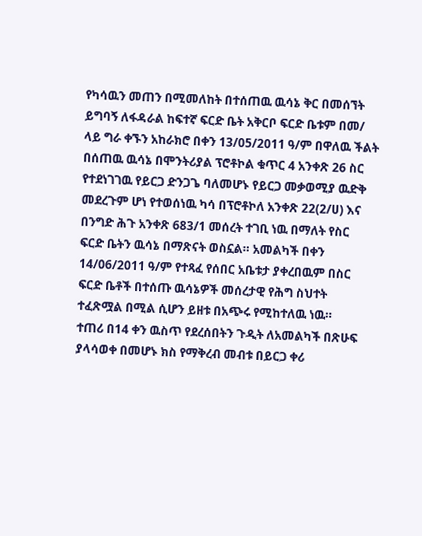የካሳዉን መጠን በሚመለከት በተሰጠዉ ዉሳኔ ቅር በመሰኘት ይግባኝ ለፋዳራል ከፍተኛ ፍርድ ቤት አቅርቦ ፍርድ ቤቱም በመ/ ላይ ግራ ቀኙን አከራክሮ በቀን 13/05/2011 ዓ/ም በዋለዉ ችልት በሰጠዉ ዉሳኔ በሞንትሪያል ፕሮቶኮል ቁጥር 4 አንቀጽ 26 ስር የተደነገገዉ የይርጋ ድንጋጌ ባለመሆኑ የይርጋ መቃወሚያ ዉድቅ መደረጉም ሆነ የተወሰነዉ ካሳ በፕሮቶኮለ አንቀጽ 22(2/ሀ) እና በንግድ ሕጉ አንቀጽ 683/1 መሰረት ተገቢ ነዉ በማለት የስር ፍርድ ቤትን ዉሳኔ በማጽናት ወስኗል። አመልካች በቀን 14/06/2011 ዓ/ም የተጻፈ የሰበር አቤቱታ ያቀረበዉም በስር ፍርድ ቤቶች በተሰጡ ዉሳኔዎች መሰረታዊ የሕግ ስህተት ተፈጽሟል በሚል ሲሆን ይዘቱ በአጭሩ የሚከተለዉ ነዉ።
ተጠሪ በ14 ቀን ዉስጥ የደረሰበትን ጉዲት ለአመልካች በጽሁፍ ያላሳወቀ በመሆኑ ክስ የማቅረብ መብቱ በይርጋ ቀሪ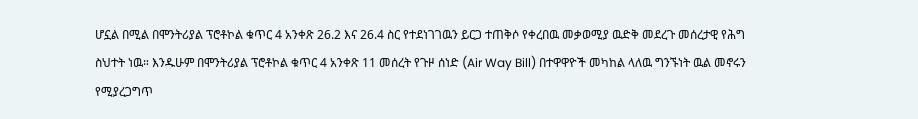ሆኗል በሚል በሞንትሪያል ፕሮቶኮል ቁጥር 4 አንቀጽ 26.2 እና 26.4 ስር የተደነገገዉን ይርጋ ተጠቅሶ የቀረበዉ መቃወሚያ ዉድቅ መደረጉ መሰረታዊ የሕግ ስህተት ነዉ። እንዱሁም በሞንትሪያል ፕሮቶኮል ቁጥር 4 አንቀጽ 11 መሰረት የጉዞ ሰነድ (Air Way Bill) በተዋዋዮች መካከል ላለዉ ግንኙነት ዉል መኖሩን የሚያረጋግጥ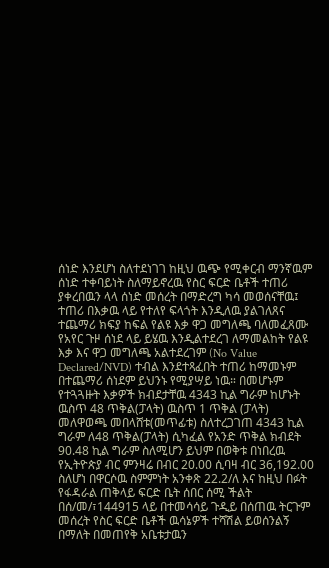ሰነድ እንደሆነ ስለተደነገገ ከዚህ ዉጭ የሚቀርብ ማንኛዉም ሰነድ ተቀባይነት ስለማይኖረዉ የስር ፍርድ ቤቶች ተጠሪ ያቀረበዉን ላላ ሰነድ መሰረት በማድረግ ካሳ መወሰናቸዉ፤ ተጠሪ በእቃዉ ላይ የተለየ ፍላጎት እንዲለዉ ያልገለጸና ተጨማሪ ክፍያ ከፍል የልዩ እቃ ዋጋ መግለጫ ባለመፈጸሙ የአየር ጉዞ ሰነደ ላይ ይሄዉ እንዲልተደረገ ለማመልከት የልዩ እቃ እና ዋጋ መግለጫ አልተደረገም (No Value Declared/NVD) ተብል እንደተጻፈበት ተጠሪ ከማመኑም በተጨማሪ ሰነደም ይህንኑ የሚያሣይ ነዉ። በመሆኑም የተጓጓዙት እቃዎች ክብደታቸዉ 4343 ኪል ግራም ከሆኑት ዉስጥ 48 ጥቅል(ፓላት) ዉስጥ 1 ጥቅል (ፓላት) መለዋወጫ መበላሸቱ(መጥፊቱ) ስለተረጋገጠ 4343 ኪል ግራም ለ48 ጥቅል(ፓላት) ሲካፈል የአንድ ጥቅል ክብደት 90.48 ኪል ግራም ስለሚሆን ይህም በወቅቱ በነበረዉ የኢትዮጵያ ብር ምንዛሬ በብር 20.00 ሲባዛ ብር 36,192.00 ስለሆነ በዋርሶዉ ስምምነት አንቀጽ 22.2/ለ እና ከዚህ በፉት የፋዳራል ጠቅላይ ፍርድ ቤት ሰበር ሰሚ ችልት በሰ/መ/፣144915 ላይ በተመሳሳይ ጉዲይ በሰጠዉ ትርጉም መሰረት የስር ፍርድ ቤቶች ዉሳኔዎች ተሻሽል ይወሰንልኝ በማለት በመጠየቅ አቤቱታዉን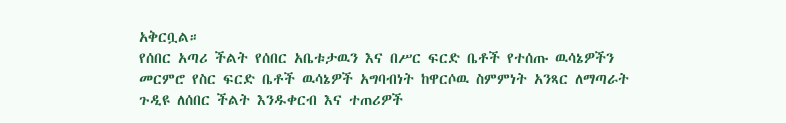አቅርቧል።
የሰበር አጣሪ ችልት የሰበር አቤቱታዉን እና በሥር ፍርድ ቤቶች የተሰጡ ዉሳኔዎችን መርምሮ የስር ፍርድ ቤቶች ዉሳኔዎች አግባብነት ከዋርሶዉ ስምምነት አንጻር ለማጣራት ጉዲዩ ለሰበር ችልት እንዱቀርብ እና ተጠሪዎች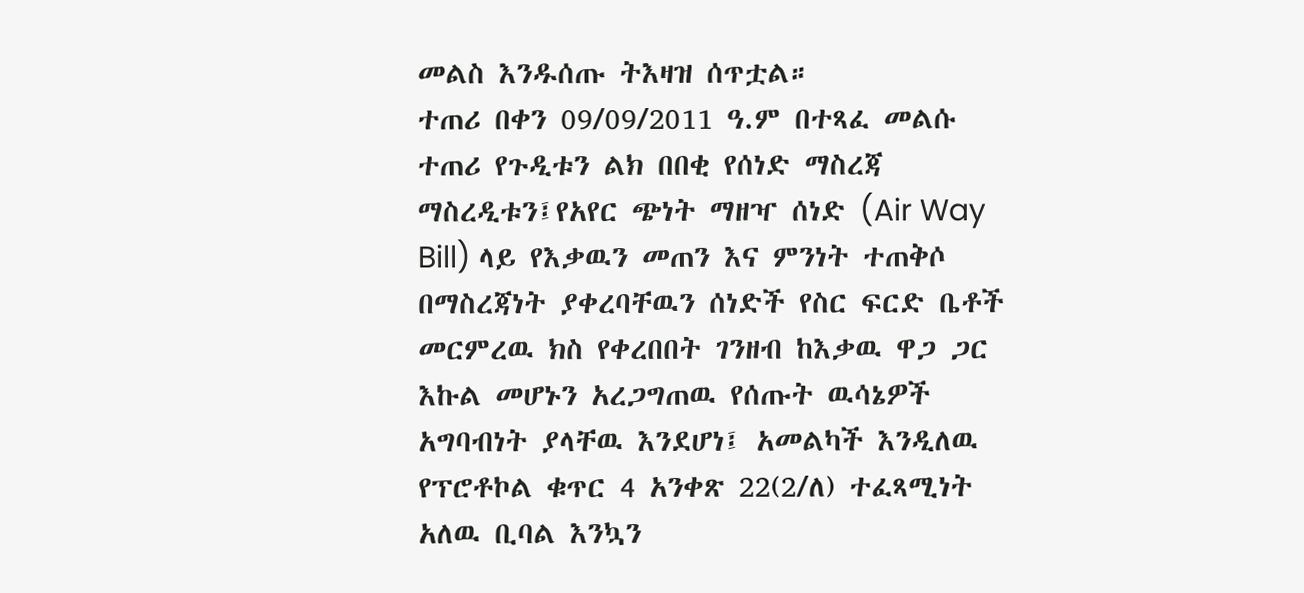መልስ እንዱሰጡ ትእዛዝ ሰጥቷል።
ተጠሪ በቀን 09/09/2011 ዓ.ም በተጻፈ መልሱ ተጠሪ የጉዲቱን ልክ በበቂ የሰነድ ማስረጃ ማስረዲቱን፤የአየር ጭነት ማዘዣ ሰነድ (Air Way Bill) ላይ የእቃዉን መጠን እና ምንነት ተጠቅሶ በማስረጃነት ያቀረባቸዉን ሰነድች የስር ፍርድ ቤቶች መርምረዉ ክስ የቀረበበት ገንዘብ ከእቃዉ ዋጋ ጋር እኩል መሆኑን አረጋግጠዉ የሰጡት ዉሳኔዎች አግባብነት ያላቸዉ እንደሆነ፤ አመልካች እንዲለዉ የፕሮቶኮል ቁጥር 4 አንቀጽ 22(2/ለ) ተፈጻሚነት አለዉ ቢባል እንኳን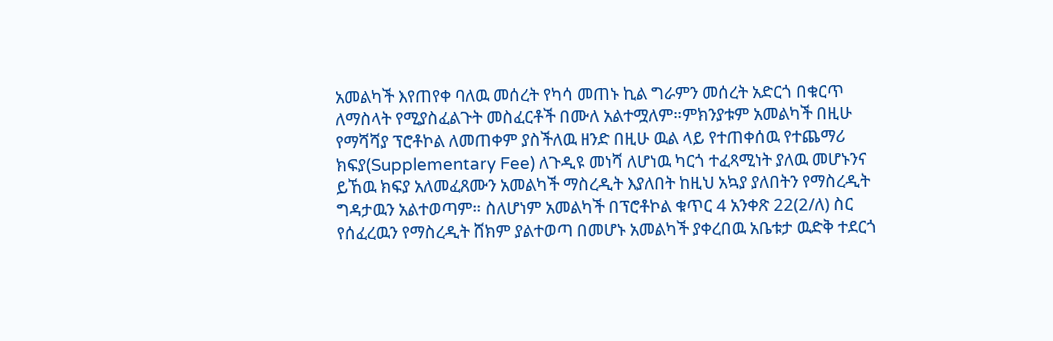አመልካች እየጠየቀ ባለዉ መሰረት የካሳ መጠኑ ኪል ግራምን መሰረት አድርጎ በቁርጥ ለማስላት የሚያስፈልጉት መስፈርቶች በሙለ አልተሟለም።ምክንያቱም አመልካች በዚሁ የማሻሻያ ፕሮቶኮል ለመጠቀም ያስችለዉ ዘንድ በዚሁ ዉል ላይ የተጠቀሰዉ የተጨማሪ ክፍያ(Supplementary Fee) ለጉዲዩ መነሻ ለሆነዉ ካርጎ ተፈጻሚነት ያለዉ መሆኑንና ይኸዉ ክፍያ አለመፈጸሙን አመልካች ማስረዲት እያለበት ከዚህ አኳያ ያለበትን የማስረዲት ግዳታዉን አልተወጣም። ስለሆነም አመልካች በፕሮቶኮል ቁጥር 4 አንቀጽ 22(2/ለ) ስር የሰፈረዉን የማስረዲት ሸክም ያልተወጣ በመሆኑ አመልካች ያቀረበዉ አቤቱታ ዉድቅ ተደርጎ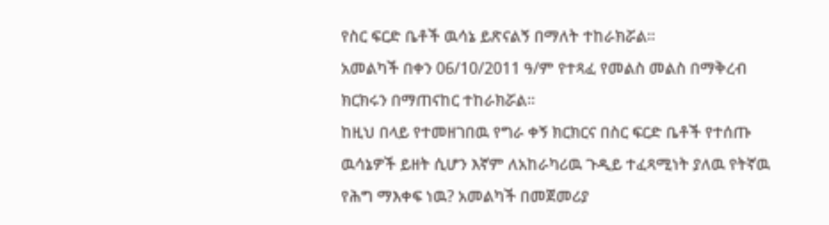የስር ፍርድ ቤቶች ዉሳኔ ይጽናልኝ በማለት ተከራክሯል።
አመልካች በቀን 06/10/2011 ዓ/ም የተጻፈ የመልስ መልስ በማቅረብ ክርክሩን በማጠናከር ተከራክሯል።
ከዚህ በላይ የተመዘገበዉ የግራ ቀኝ ክርክርና በስር ፍርድ ቤቶች የተሰጡ ዉሳኔዎች ይዘት ሲሆን እኛም ለአከራካሪዉ ጉዲይ ተፈጻሚነት ያለዉ የትኛዉ የሕግ ማእቀፍ ነዉ? አመልካች በመጀመሪያ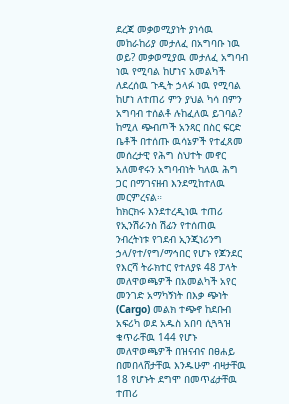ደረጃ መቃወሚያነት ያነሳዉ መከራከሪያ መታለፈ በአግባቡ ነዉ ወይ? መቃወሚያዉ መታለፈ አግባብ ነዉ የሚባል ከሆነና አመልካች ለደረሰዉ ጉዲት ኃላፉ ነዉ የሚባል ከሆነ ለተጠሪ ምን ያህል ካሳ በምን አግባብ ተሰልቶ ሉከፈለዉ ይገባል? ከሚለ ጭብጦች አንጻር በስር ፍርድ ቤቶች በተሰጡ ዉሳኔዎች የተፈጸመ መሰረታዊ የሕግ ስህተት መኖር አለመኖሩን አግባብነት ካለዉ ሕግ ጋር በማገናዘብ እንደሚከተለዉ መርምረናል።
ከክርክሩ እንደተረዲነዉ ተጠሪ የኢንሽራንስ ሽፊን የተሰጠዉ ንብረትነቱ የገደብ ኢንጂነሪንግ ኃላ/የተ/የግ/ማኅበር የሆኑ የጆንደር የእርሻ ትራክተር የተለያዩ 48 ፓላት መለዋወጫዎች በአመልካች አየር መንገድ አማካኝነት በእቃ ጭነት (Cargo) መልክ ተጭኖ ከደቡብ አፍሪካ ወደ አዱስ አበባ ሲጓጓዝ ቁጥራቸዉ 144 የሆኑ መለዋወጫዎች በዝናብና በፀሐይ በመበላሸታቸዉ እንዱሁም ብዛታቸዉ 18 የሆኑት ደግሞ በመጥፊታቸዉ ተጠሪ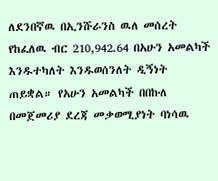ለደንበኛዉ በኢንሹራንስ ዉለ መሰረት የከፈለዉ ብር 210,942.64 በአሁን አመልካች እንዱተካለት እንዱወሰንለት ዲኝነት ጠይቋል። የአሁን አመልካች በበኩለ በመጀመሪያ ደረጃ መቃወሚያነት ባነሳዉ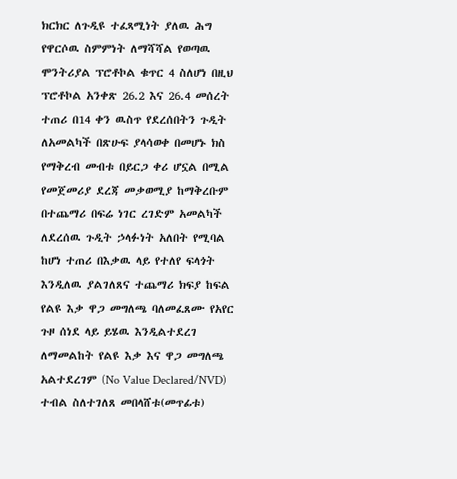ክርክር ለጉዲዩ ተፈጻሚነት ያለዉ ሕግ የዋርሶዉ ስምምነት ለማሻሻል የወጣዉ ሞንትሪያል ፕሮቶኮል ቁጥር 4 ስለሆነ በዚህ ፕሮቶኮል አንቀጽ 26.2 እና 26.4 መሰረት ተጠሪ በ14 ቀን ዉስጥ የደረሰበትን ጉዲት ለአመልካች በጽሁፍ ያላሳወቀ በመሆኑ ክስ የማቅረብ መብቱ በይርጋ ቀሪ ሆኗል በሚል የመጀመሪያ ደረጃ መቃወሚያ ከማቅረቡም በተጨማሪ በፍሬ ነገር ረገድም አመልካች ለደረሰዉ ጉዲት ኃላፉነት አለበት የሚባል ከሆነ ተጠሪ በእቃዉ ላይ የተለየ ፍላጎት እንዲለዉ ያልገለጸና ተጨማሪ ክፍያ ከፍል የልዩ እቃ ዋጋ መግለጫ ባለመፈጸሙ የአየር ጉዞ ሰነደ ላይ ይሄዉ እንዲልተደረገ ለማመልከት የልዩ እቃ እና ዋጋ መግለጫ አልተደረገም (No Value Declared/NVD) ተብል ስለተገለጸ መበላሸቱ(መጥፊቱ)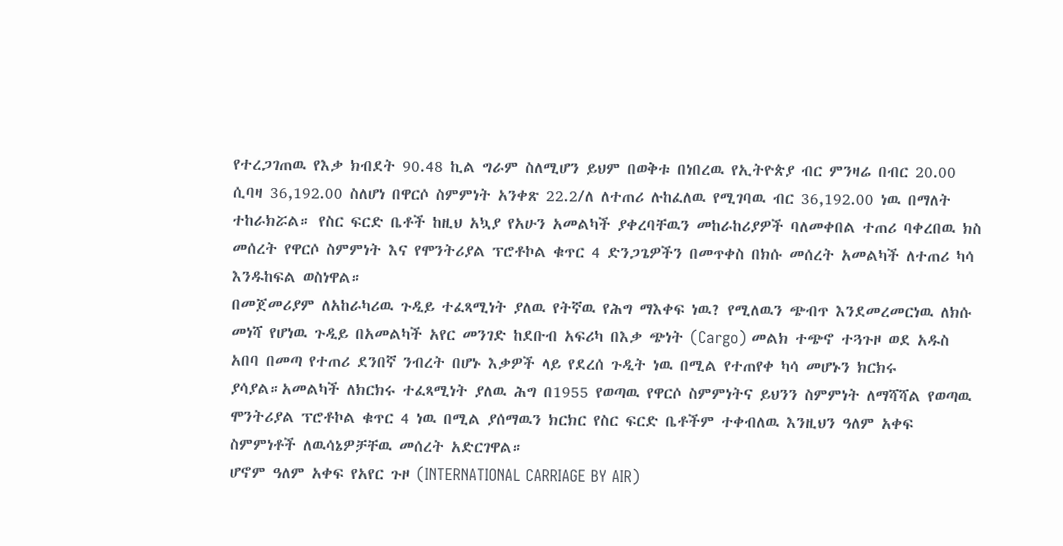የተረጋገጠዉ የእቃ ክብደት 90.48 ኪል ግራም ስለሚሆን ይህም በወቅቱ በነበረዉ የኢትዮጵያ ብር ምንዛሬ በብር 20.00 ሲባዛ 36,192.00 ስለሆነ በዋርሶ ስምምነት አንቀጽ 22.2/ለ ለተጠሪ ሉከፈለዉ የሚገባዉ ብር 36,192.00 ነዉ በማለት ተከራክሯል። የስር ፍርድ ቤቶች ከዚህ አኳያ የአሁን አመልካች ያቀረባቸዉን መከራከሪያዎች ባለመቀበል ተጠሪ ባቀረበዉ ክስ መሰረት የዋርሶ ስምምነት እና የሞንትሪያል ፕሮቶኮል ቁጥር 4 ድንጋጌዎችን በመጥቀስ በክሱ መሰረት አመልካች ለተጠሪ ካሳ እንዱከፍል ወስነዋል።
በመጀመሪያም ለአከራካሪዉ ጉዲይ ተፈጻሚነት ያለዉ የትኛዉ የሕግ ማእቀፍ ነዉ? የሚለዉን ጭብጥ እንደመረመርነዉ ለክሱ መነሻ የሆነዉ ጉዲይ በአመልካች አየር መንገድ ከደቡብ አፍሪካ በእቃ ጭነት (Cargo) መልክ ተጭኖ ተጓጉዞ ወደ አዱስ አበባ በመጣ የተጠሪ ደንበኛ ንብረት በሆኑ እቃዎች ላይ የደረሰ ጉዲት ነዉ በሚል የተጠየቀ ካሳ መሆኑን ክርክሩ ያሳያል።አመልካች ለክርክሩ ተፈጻሚነት ያለዉ ሕግ በ1955 የወጣዉ የዋርሶ ስምምነትና ይህንን ስምምነት ለማሻሻል የወጣዉ ሞንትሪያል ፕሮቶኮል ቁጥር 4 ነዉ በሚል ያሰማዉን ክርክር የስር ፍርድ ቤቶችም ተቀብለዉ እንዚህን ዓለም አቀፍ ስምምነቶች ለዉሳኔዎቻቸዉ መሰረት አድርገዋል።
ሆኖም ዓለም አቀፍ የአየር ጉዞ (INTERNATIONAL CARRIAGE BY AIR)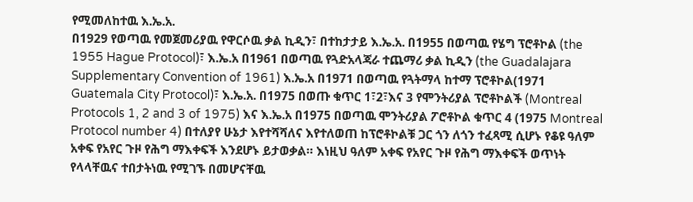የሚመለከተዉ እ.ኤ.አ.
በ1929 የወጣዉ የመጀመሪያዉ የዋርሶዉ ቃል ኪዲን፣ በተከታታይ እ.ኤ.አ. በ1955 በወጣዉ የሄግ ፕሮቶኮል (the 1955 Hague Protocol)፣ እ.ኤ.አ በ1961 በወጣዉ የጓድአላጃራ ተጨማሪ ቃል ኪዲን (the Guadalajara Supplementary Convention of 1961) እ.ኤ.አ በ1971 በወጣዉ የጓትማላ ከተማ ፕሮቶኮል(1971 Guatemala City Protocol)፣ እ.ኤ.አ. በ1975 በወጡ ቁጥር 1፣2፣እና 3 የሞንትሪያል ፕሮቶኮልች (Montreal Protocols 1, 2 and 3 of 1975) እና እ.ኤ.አ በ1975 በወጣዉ ሞንትሪያል ፖሮቶኮል ቁጥር 4 (1975 Montreal Protocol number 4) በተለያየ ሁኔታ እየተሻሻለና እየተለወጠ ከፕሮቶኮልቹ ጋር ጎን ለጎን ተፈጻሚ ሲሆኑ የቆዩ ዓለም አቀፍ የአየር ጉዞ የሕግ ማእቀፍች እንደሆኑ ይታወቃል። እነዚህ ዓለም አቀፍ የአየር ጉዞ የሕግ ማእቀፍች ወጥነት የላላቸዉና ተበታትነዉ የሚገኙ በመሆናቸዉ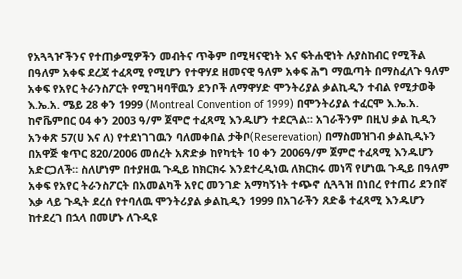የአጓጓዦችንና የተጠቃሚዎችን መብትና ጥቅም በሚዛናዊነት እና ፍትሐዊነት ሉያስከብር የሚችል በዓለም አቀፍ ደረጃ ተፈጻሚ የሚሆን የተዋሃደ ዘመናዊ ዓለም አቀፍ ሕግ ማዉጣት በማስፈለጉ ዓለም አቀፍ የአየር ትራንስፖርት የሚገዛባቸዉን ደንቦች ለማዋሃድ ሞንትሪያል ቃልኪዲን ተብል የሚታወቅ እ.ኤ.አ. ሜይ 28 ቀን 1999 (Montreal Convention of 1999) በሞንትሪያል ተፈርሞ እ.ኤ.አ. ከኖቬምበር 04 ቀን 2003 ዓ/ም ጀሞሮ ተፈጻሚ እንዱሆን ተደርጓል። አገራችንም በዚህ ቃል ኪዲን አንቀጽ 57(ሀ እና ለ) የተደነገገዉን ባለመቀበል ታቅቦ(Reserevation) በማስመዝገብ ቃልኪዲኑን በአዋጅ ቁጥር 820/2006 መሰረት አጽድቃ ከየካቲት 10 ቀን 2006ዓ/ም ጀምሮ ተፈጻሚ እንዱሆን አድርጋለች። ስለሆነም በተያዘዉ ጉዲይ ከክርክሩ እንደተረዲነዉ ለክርክሩ መነሻ የሆነዉ ጉዲይ በዓለም አቀፍ የአየር ትራንስፖርት በአመልካች አየር መንገድ አማካኝነት ተጭኖ ሲጓጓዝ በነበረ የተጠሪ ደንበኛ እቃ ላይ ጉዲት ደረሰ የተባለዉ ሞንትሪያል ቃልኪዲን 1999 በአገራችን ጸድቆ ተፈጻሚ እንዱሆን ከተደረገ በኋላ በመሆኑ ለጉዲዩ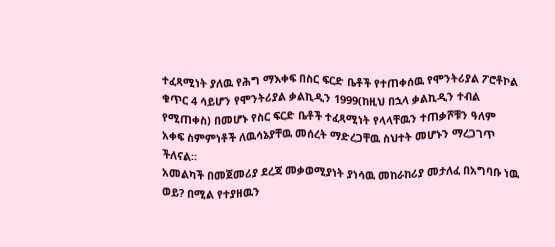ተፈጻሚነት ያለዉ የሕግ ማእቀፍ በስር ፍርድ ቤቶች የተጠቀሰዉ የሞንትሪያል ፖሮቶኮል ቁጥር 4 ሳይሆን የሞንትሪያል ቃልኪዲን 1999(ከዚህ በኋላ ቃልኪዲን ተብል የሚጠቀስ) በመሆኑ የስር ፍርድ ቤቶች ተፈጻሚነት የላላቸዉን ተጠቃሾቹን ዓለም አቀፍ ስምምነቶች ለዉሳኔያቸዉ መሰረት ማድረጋቸዉ ስህተት መሆኑን ማረጋገጥ ችለናል።
አመልካች በመጀመሪያ ደረጃ መቃወሚያነት ያነሳዉ መከራከሪያ መታለፈ በአግባቡ ነዉ ወይ? በሚል የተያዘዉን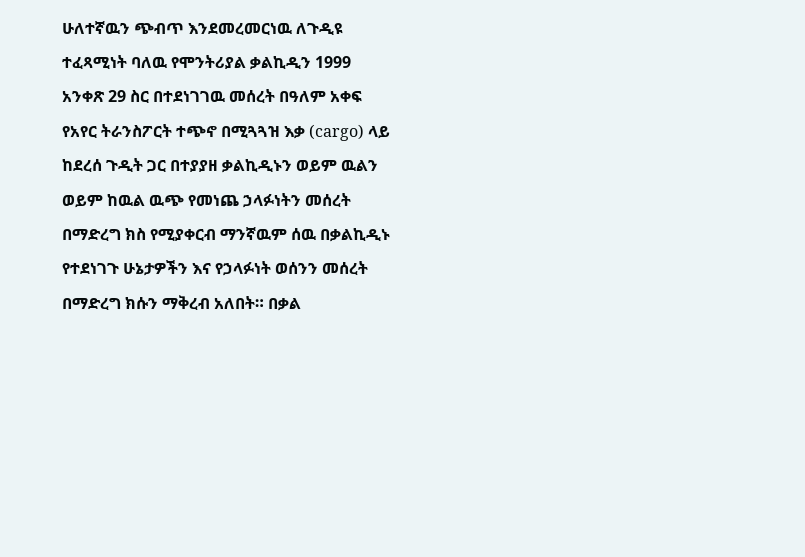ሁለተኛዉን ጭብጥ እንደመረመርነዉ ለጉዲዩ ተፈጻሚነት ባለዉ የሞንትሪያል ቃልኪዲን 1999 አንቀጽ 29 ስር በተደነገገዉ መሰረት በዓለም አቀፍ የአየር ትራንስፖርት ተጭኖ በሚጓጓዝ እቃ (cargo) ላይ ከደረሰ ጉዲት ጋር በተያያዘ ቃልኪዲኑን ወይም ዉልን ወይም ከዉል ዉጭ የመነጨ ኃላፉነትን መሰረት በማድረግ ክስ የሚያቀርብ ማንኛዉም ሰዉ በቃልኪዲኑ የተደነገጉ ሁኔታዎችን እና የኃላፉነት ወሰንን መሰረት በማድረግ ክሱን ማቅረብ አለበት። በቃል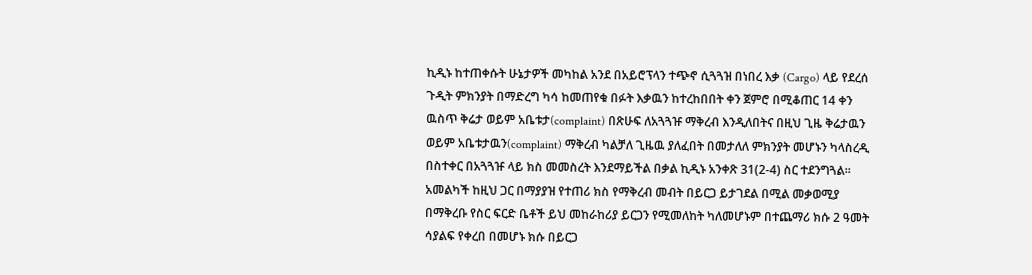ኪዲኑ ከተጠቀሱት ሁኔታዎች መካከል አንደ በአይሮፕላን ተጭኖ ሲጓጓዝ በነበረ እቃ (Cargo) ላይ የደረሰ ጉዲት ምክንያት በማድረግ ካሳ ከመጠየቁ በፉት እቃዉን ከተረከበበት ቀን ጀምሮ በሚቆጠር 14 ቀን ዉስጥ ቅሬታ ወይም አቤቱታ(complaint) በጽሁፍ ለአጓጓዡ ማቅረብ እንዲለበትና በዚህ ጊዜ ቅሬታዉን ወይም አቤቱታዉን(complaint) ማቅረብ ካልቻለ ጊዜዉ ያለፈበት በመታለለ ምክንያት መሆኑን ካላስረዲ በስተቀር በአጓጓዡ ላይ ክስ መመስረት እንደማይችል በቃል ኪዲኑ አንቀጽ 31(2-4) ስር ተደንግጓል።
አመልካች ከዚህ ጋር በማያያዝ የተጠሪ ክስ የማቅረብ መብት በይርጋ ይታገደል በሚል መቃወሚያ በማቅረቡ የስር ፍርድ ቤቶች ይህ መከራከሪያ ይርጋን የሚመለከት ካለመሆኑም በተጨማሪ ክሱ 2 ዓመት ሳያልፍ የቀረበ በመሆኑ ክሱ በይርጋ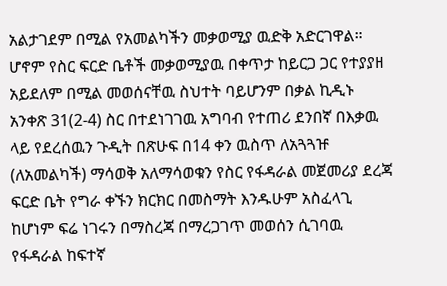አልታገደም በሚል የአመልካችን መቃወሚያ ዉድቅ አድርገዋል። ሆኖም የስር ፍርድ ቤቶች መቃወሚያዉ በቀጥታ ከይርጋ ጋር የተያያዘ አይደለም በሚል መወሰናቸዉ ስህተት ባይሆንም በቃል ኪዲኑ አንቀጽ 31(2-4) ስር በተደነገገዉ አግባብ የተጠሪ ደንበኛ በእቃዉ ላይ የደረሰዉን ጉዲት በጽሁፍ በ14 ቀን ዉስጥ ለአጓጓዡ (ለአመልካች) ማሳወቅ አለማሳወቁን የስር የፋዳራል መጀመሪያ ደረጃ ፍርድ ቤት የግራ ቀኙን ክርክር በመስማት እንዱሁም አስፈላጊ ከሆነም ፍሬ ነገሩን በማስረጃ በማረጋገጥ መወሰን ሲገባዉ የፋዳራል ከፍተኛ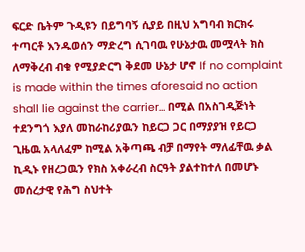ፍርድ ቤትም ጉዲዩን በይግባኝ ሲያይ በዚህ አግባብ ክርክሩ ተጣርቶ እንዱወሰን ማድረግ ሲገባዉ የሁኔታዉ መሟላት ክስ ለማቅረብ ብቁ የሚያድርግ ቅደመ ሁኔታ ሆኖ If no complaint is made within the times aforesaid no action shall lie against the carrier… በሚል በአስገዲጅነት ተደንግጎ እያለ መከራከሪያዉን ከይርጋ ጋር በማያያዝ የይርጋ ጊዜዉ አላለፈም ከሚል አቅጣጫ ብቻ በማየት ማለፊቸዉ ቃል ኪዲኑ የዘረጋዉን የክስ አቀራረብ ስርዓት ያልተከተለ በመሆኑ መሰረታዊ የሕግ ስህተት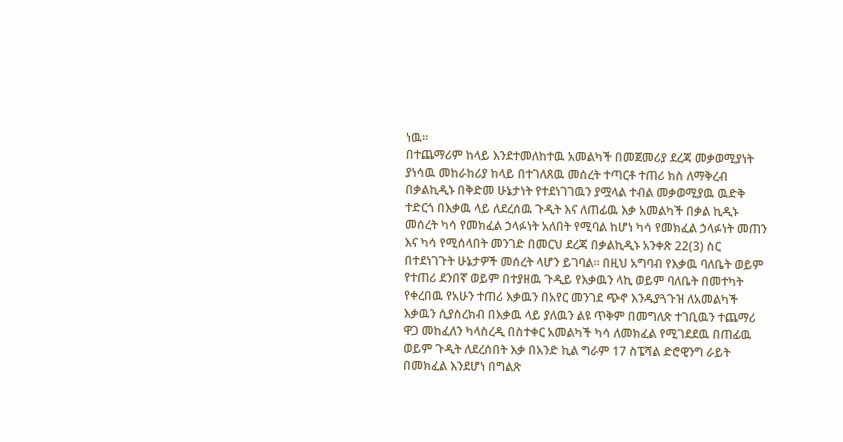ነዉ።
በተጨማሪም ከላይ እንደተመለከተዉ አመልካች በመጀመሪያ ደረጃ መቃወሚያነት ያነሳዉ መከራከሪያ ከላይ በተገለጸዉ መሰረት ተጣርቶ ተጠሪ ክስ ለማቅረብ በቃልኪዲኑ በቅድመ ሁኔታነት የተደነገገዉን ያሟላል ተብል መቃወሚያዉ ዉድቅ ተድርጎ በእቃዉ ላይ ለደረሰዉ ጉዲት እና ለጠፊዉ እቃ አመልካች በቃል ኪዲኑ መሰረት ካሳ የመክፈል ኃላፉነት አለበት የሚባል ከሆነ ካሳ የመክፈል ኃላፉነት መጠን እና ካሳ የሚሰላበት መንገድ በመርህ ደረጃ በቃልኪዲኑ አንቀጽ 22(3) ስር በተደነገጉት ሁኔታዎች መሰረት ላሆን ይገባል። በዚህ አግባብ የእቃዉ ባለቤት ወይም የተጠሪ ደንበኛ ወይም በተያዘዉ ጉዲይ የእቃዉን ላኪ ወይም ባለቤት በመተካት የቀረበዉ የአሁን ተጠሪ እቃዉን በአየር መንገደ ጭኖ እንዱያጓጉዝ ለአመልካች እቃዉን ሲያስረክብ በእቃዉ ላይ ያለዉን ልዩ ጥቅም በመግለጽ ተገቢዉን ተጨማሪ ዋጋ መከፈለን ካላስረዲ በስተቀር አመልካች ካሳ ለመክፈል የሚገደደዉ በጠፊዉ ወይም ጉዲት ለደረሰበት እቃ በአንድ ኪል ግራም 17 ስፔሻል ድሮዊንግ ራይት በመክፈል እንደሆነ በግልጽ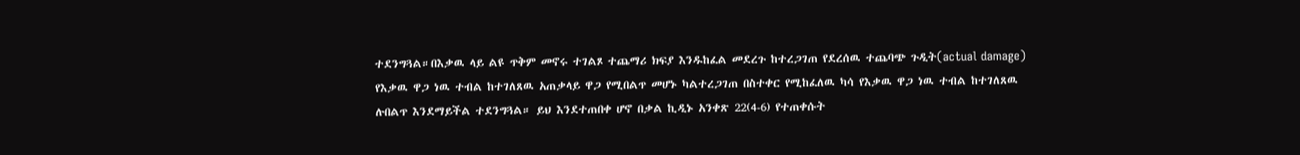ተደንግጓል።በእቃዉ ላይ ልዩ ጥቅም መኖሩ ተገልጾ ተጨማሪ ክፍያ እንዱከፈል መደረጉ ከተረጋገጠ የደረሰዉ ተጨባጭ ጉዲት(actual damage) የእቃዉ ዋጋ ነዉ ተብል ከተገለጸዉ አጠቃላይ ዋጋ የሚበልጥ መሆኑ ካልተረጋገጠ በስተቀር የሚከፈለዉ ካሳ የእቃዉ ዋጋ ነዉ ተብል ከተገለጸዉ ሉበልጥ እንደማይችል ተደንግጓል። ይህ እንደተጠበቀ ሆኖ በቃል ኪዲኑ አንቀጽ 22(4-6) የተጠቀሱት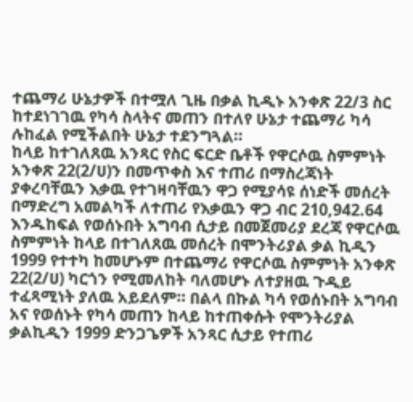ተጨማሪ ሁኔታዎች በተሟለ ጊዜ በቃል ኪዲኑ አንቀጽ 22/3 ስር ከተደነገገዉ የካሳ ስላትና መጠን በተለየ ሁኔታ ተጨማሪ ካሳ ሉከፈል የሚችልበት ሁኔታ ተደንግጓል።
ከላይ ከተገለጸዉ አንጻር የስር ፍርድ ቤቶች የዋርሶዉ ስምምነት አንቀጽ 22(2/ሀ)ን በመጥቀስ እና ተጠሪ በማስረጃነት ያቀረባቸዉን እቃዉ የተገዛባቸዉን ዋጋ የሚያሳዩ ሰነድች መሰረት በማድረግ አመልካች ለተጠሪ የእቃዉን ዋጋ ብር 210,942.64 እንዱከፍል የወሰኑበት አግባብ ሲታይ በመጀመሪያ ደረጃ የዋርሶዉ ስምምነት ከላይ በተገለጸዉ መሰረት በሞንትሪያል ቃል ኪዲን 1999 የተተካ ከመሆኑም በተጨማሪ የዋርሶዉ ስምምነት አንቀጽ 22(2/ሀ) ካርጎን የሚመለከት ባለመሆኑ ለተያዘዉ ጉዲይ ተፈጻሚነት ያለዉ አይደለም። በልላ በኩል ካሳ የወሰኑበት አግባብ አና የወሰኑት የካሳ መጠን ከላይ ከተጠቀሱት የሞንትሪያል ቃልኪዲን 1999 ድንጋጌዎች አንጻር ሲታይ የተጠሪ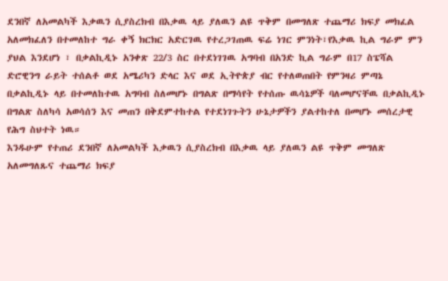ደንበኛ ለአመልካች እቃዉን ሲያስረክብ በእቃዉ ላይ ያለዉን ልዩ ጥቅም በመግለጽ ተጨማሪ ክፍያ መክፈል አለመክፈለን በተመለከተ ግራ ቀኝ ክርክር አድርገዉ የተረጋገጠዉ ፍሬ ነገር ምንነት፣የእቃዉ ኪል ግራም ምን ያህል እንደሆነ ፣ በቃልኪዲኑ አንቀጽ 22/3 ስር በተደነገገዉ አግባብ በአንድ ኪል ግራም በ17 ስፔሻል ድሮዊንግ ራይት ተሰልቶ ወደ አሜሪካን ድላር እና ወደ ኢትዮጵያ ብር የተለወጠበት የምንዛሪ ምጣኔ በቃልኪዲኑ ላይ በተመለከተዉ አግባብ ስለመሆኑ በግልጽ በማሳየት የተሰጡ ዉሳኔዎች ባለመሆናቸዉ በቃልኪዲኑ በግልጽ ስለካሳ አወሳሰን እና መጠን በቅደምተከተል የተደነገጉትን ሁኔታዎችን ያልተከተለ በመሆኑ መሰረታዊ የሕግ ስህተት ነዉ።
እንዱሁም የተጠሪ ደንበኛ ለአመልካች እቃዉን ሲያስረክብ በእቃዉ ላይ ያለዉን ልዩ ጥቅም መግለጽ አለመግለጹና ተጨማሪ ክፍያ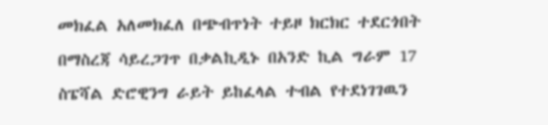መክፈል አለመክፈለ በጭብጥነት ተይዞ ክርክር ተደርጎበት በማስረጃ ሳይረጋገጥ በቃልኪዲኑ በአንድ ኪል ግራም 17 ስፔሻል ድሮዊንግ ራይት ይከፈላል ተብል የተደነገገዉን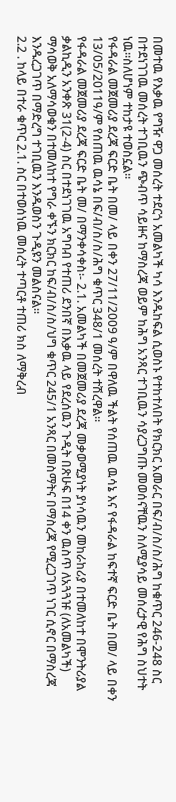በመተዉ የእቃዉ የግዥ ዋጋ መሰረት ተደርጎ አመልካች ካሳ እንዱከፍል ሲወስኑ የተከተለበት የክርክር አመራር በፍ/ብ/ስ/ስ/ሕግ ከቁጥር 246-248 ስር በተደነገገዉ መሰረት ተገቢዉን ጭብጥ ሳይዙና ከማስረጃ ወይም ከሕግ አንጻር ተገቢዉን ሳያረጋግጡ መወሰናቸዉን ስለሚያሳይ መሰረታዊ የሕግ ስህተት ነዉ።ስለሆነም ተከታዩ ተወስኗል።
የፋዳራል መጀመሪያ ደረጃ ፍርድ ቤት በመ/ ላይ በቀን 27/11/2009 ዓ/ም በዋለዉ ችልት የሰጠዉ ዉሳኔ እና የፋዳራል ከፍተኛ ፍርድ ቤት በመ/ ላይ በቀን 13/05/2011ዓ/ም የሰጠዉ ዉሳኔ በፍ/ብ/ስ/ስ/ሕግ ቁጥር 348/1 መሰረት ተሽረዋል።
የፋዳራል መጀመሪያ ደረጃ ፍርድ ቤት መ/ በማንቀሳቀስ፡- 2.1. አመልካች በመጀመሪያ ደረጃ መቃወሚያነት ያነሳዉን መከራከሪያ በተመለከተ በሞንትሪያል ቃልኪዲን አንቀጽ 31(2-4) ስር በተደነገገዉ አግባብ የተጠሪ ደንበኛ በእቃዉ ላይ የደረሰዉን ጉዲት በጽሁፍ በ14 ቀን ዉስጥ ለአጓጓዡ (ለአመልካች) ማሳወቅ አለማሳወቁን በተመለከተ የግራ ቀኙን ክርክር ከፍ/ብ/ስ/ስ/ህግ ቁጥር 245/1 አንጻር በመስማትና በማስረጃ የሚረጋገጥ ነገር ሲኖር በማስረጃ እንዱረጋገጥ በማድረግ ተገቢዉን እንዱወስን ጉዲዩን መልስናል።
2.2 . ከላይ በተራ ቁጥር 2.1. ስር በተወሰነዉ መሰረት ተጣርቶ ተጠሪ ክስ ለማቅረብ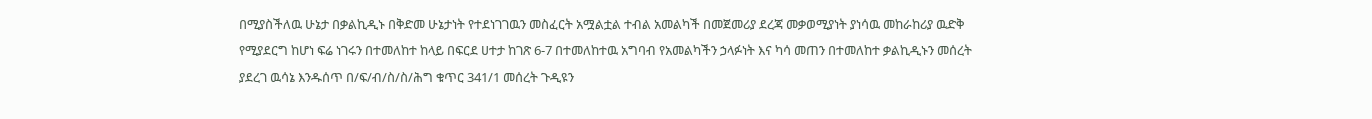በሚያስችለዉ ሁኔታ በቃልኪዲኑ በቅድመ ሁኔታነት የተደነገገዉን መስፈርት አሟልቷል ተብል አመልካች በመጀመሪያ ደረጃ መቃወሚያነት ያነሳዉ መከራከሪያ ዉድቅ የሚያደርግ ከሆነ ፍሬ ነገሩን በተመለከተ ከላይ በፍርደ ሀተታ ከገጽ 6-7 በተመለከተዉ አግባብ የአመልካችን ኃላፉነት እና ካሳ መጠን በተመለከተ ቃልኪዲኑን መሰረት ያደረገ ዉሳኔ እንዱሰጥ በ/ፍ/ብ/ስ/ስ/ሕግ ቁጥር 341/1 መሰረት ጉዲዩን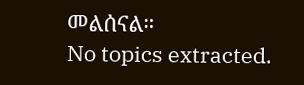መልሰናል።
No topics extracted.